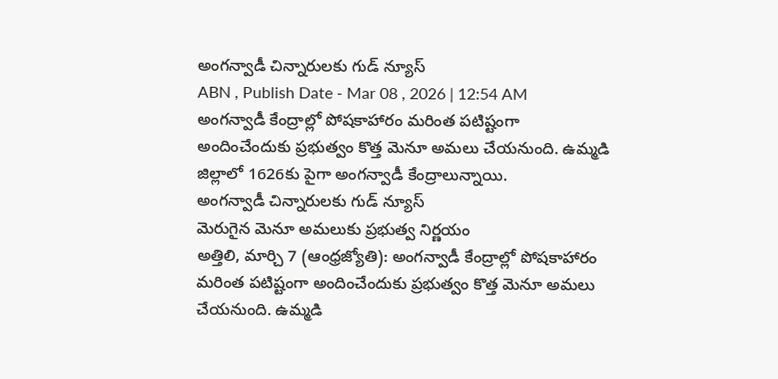అంగన్వాడీ చిన్నారులకు గుడ్ న్యూస్
ABN , Publish Date - Mar 08 , 2026 | 12:54 AM
అంగన్వాడీ కేంద్రాల్లో పోషకాహారం మరింత పటిష్టంగా అందించేందుకు ప్రభుత్వం కొత్త మెనూ అమలు చేయనుంది. ఉమ్మడి జిల్లాలో 1626కు పైగా అంగన్వాడీ కేంద్రాలున్నాయి.
అంగన్వాడీ చిన్నారులకు గుడ్ న్యూస్
మెరుగైన మెనూ అమలుకు ప్రభుత్వ నిర్ణయం
అత్తిలి, మార్చి 7 (ఆంధ్రజ్యోతి): అంగన్వాడీ కేంద్రాల్లో పోషకాహారం మరింత పటిష్టంగా అందించేందుకు ప్రభుత్వం కొత్త మెనూ అమలు చేయనుంది. ఉమ్మడి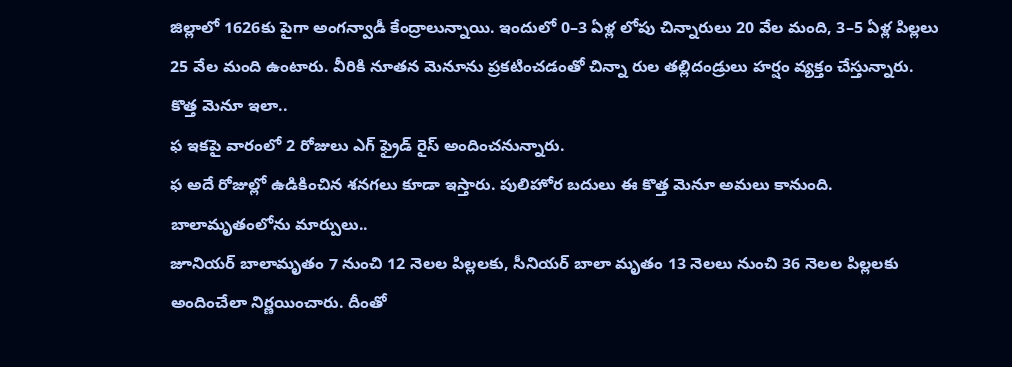జిల్లాలో 1626కు పైగా అంగన్వాడీ కేంద్రాలున్నాయి. ఇందులో 0–3 ఏళ్ల లోపు చిన్నారులు 20 వేల మంది, 3–5 ఏళ్ల పిల్లలు 25 వేల మంది ఉంటారు. వీరికి నూతన మెనూను ప్రకటించడంతో చిన్నా రుల తల్లిదండ్రులు హర్షం వ్యక్తం చేస్తున్నారు.
కొత్త మెనూ ఇలా..
ఫ ఇకపై వారంలో 2 రోజులు ఎగ్ ఫ్రైడ్ రైస్ అందించనున్నారు.
ఫ అదే రోజుల్లో ఉడికించిన శనగలు కూడా ఇస్తారు. పులిహోర బదులు ఈ కొత్త మెనూ అమలు కానుంది.
బాలామృతంలోను మార్పులు..
జూనియర్ బాలామృతం 7 నుంచి 12 నెలల పిల్లలకు, సీనియర్ బాలా మృతం 13 నెలలు నుంచి 36 నెలల పిల్లలకు అందించేలా నిర్ణయించారు. దీంతో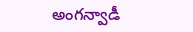అంగన్వాడీ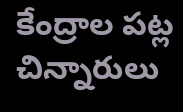కేంద్రాల పట్ల చిన్నారులు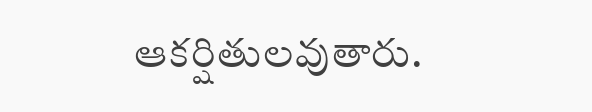ఆకర్షితులవుతారు.